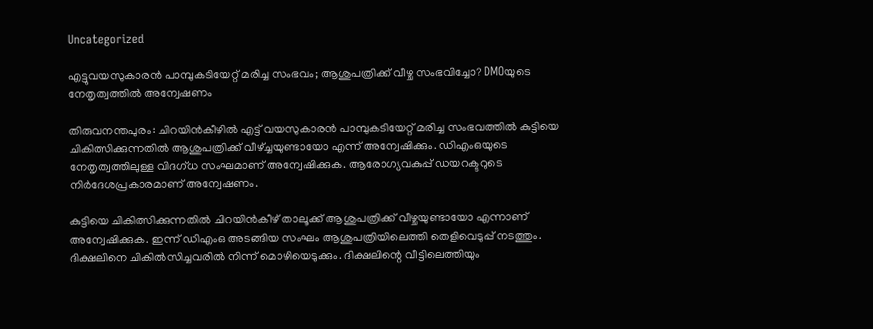Uncategorized

എട്ടുവയസുകാരൻ പാമ്പുകടിയേറ്റ് മരിച്ച സംഭവം; ആശുപത്രിക്ക് വീഴ്ച സംഭവിച്ചോ? DMOയുടെ നേതൃത്വത്തിൽ അന്വേഷണം

തിരുവനന്തപുരം: ചിറയിൻകീഴിൽ എട്ട് വയസുകാരൻ പാമ്പുകടിയേറ്റ് മരിച്ച സംഭവത്തിൽ കുട്ടിയെ ചികിത്സിക്കുന്നതിൽ ആശുപത്രിക്ക് വീഴ്ച്ചയുണ്ടായോ എന്ന് അന്വേഷിക്കും. ഡിഎംഒയുടെ നേതൃത്വത്തിലുള്ള വിദഗ്ധ സംഘമാണ് അന്വേഷിക്കുക. ആരോഗ്യവകുപ്പ് ഡയറക്ടറുടെ നിർദേശപ്രകാരമാണ് അന്വേഷണം.

കുട്ടിയെ ചികിത്സിക്കുന്നതിൽ ചിറയിൻകീഴ് താലൂക്ക് ആശുപത്രിക്ക് വീഴ്ചയുണ്ടായോ എന്നാണ് അന്വേഷിക്കുക. ഇന്ന് ഡിഎംഒ അടങ്ങിയ സംഘം ആശുപത്രിയിലെത്തി തെളിവെടുപ്പ് നടത്തും. ദിക്ഷലിനെ ചികിൽസിച്ചവരിൽ നിന്ന് മൊഴിയെടുക്കും. ദിക്ഷലിന്റെ വീട്ടിലെത്തിയും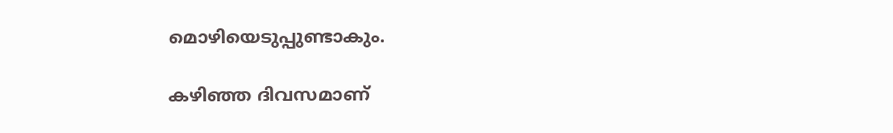മൊഴിയെടുപ്പുണ്ടാകും.

കഴിഞ്ഞ ദിവസമാണ്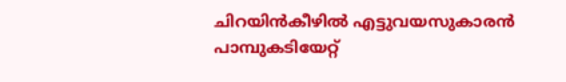ചിറയിന്‍കീഴില്‍ എട്ടുവയസുകാരൻ പാമ്പുകടിയേറ്റ്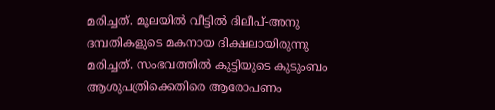മരിച്ചത്. മൂലയില്‍ വീട്ടില്‍ ദിലീപ്-അനു ദമ്പതികളുടെ മകനായ ദിക്ഷലായിരുന്നു മരിച്ചത്. സംഭവത്തിൽ കുട്ടിയുടെ കുടുംബം ആശുപത്രിക്കെതിരെ ആരോപണം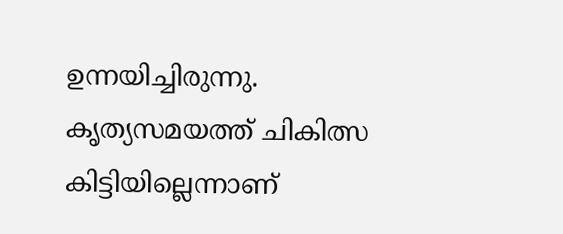ഉന്നയിച്ചിരുന്നു. കൃത്യസമയത്ത് ചികിത്സ കിട്ടിയില്ലെന്നാണ്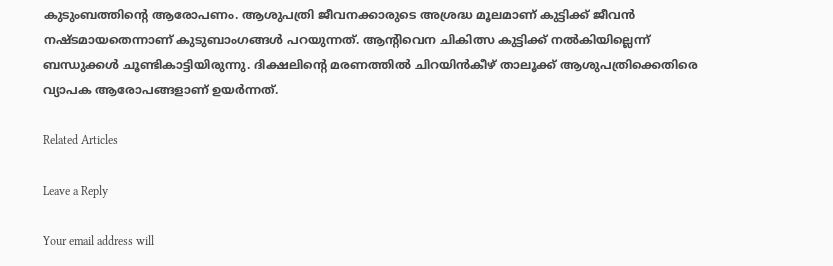കുടുംബത്തിൻ്റെ ആരോപണം. ആശുപത്രി ജീവനക്കാരുടെ അശ്രദ്ധ മൂലമാണ് കുട്ടിക്ക് ജീവൻ നഷ്ടമായതെന്നാണ് കുടുബാംഗങ്ങൾ പറയുന്നത്. ആന്റിവെന ചികിത്സ കുട്ടിക്ക് നൽകിയില്ലെന്ന് ബന്ധുക്കൾ ചൂണ്ടികാട്ടിയിരുന്നു. ദിക്ഷലിൻ്റെ മരണത്തിൽ ചിറയിൻകീഴ് താലൂക്ക് ആശുപത്രിക്കെതിരെ വ്യാപക ആരോപങ്ങളാണ് ഉയർന്നത്.

Related Articles

Leave a Reply

Your email address will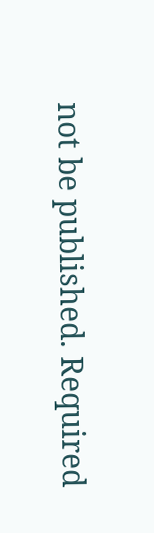not be published. Required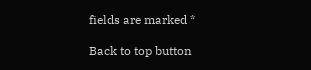fields are marked *

Back to top button